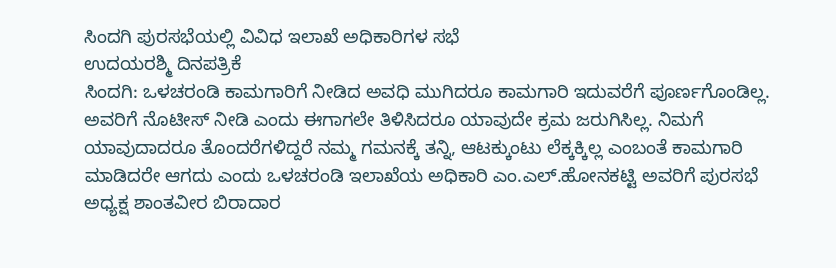ಸಿಂದಗಿ ಪುರಸಭೆಯಲ್ಲಿ ವಿವಿಧ ಇಲಾಖೆ ಅಧಿಕಾರಿಗಳ ಸಭೆ
ಉದಯರಶ್ಮಿ ದಿನಪತ್ರಿಕೆ
ಸಿಂದಗಿ: ಒಳಚರಂಡಿ ಕಾಮಗಾರಿಗೆ ನೀಡಿದ ಅವಧಿ ಮುಗಿದರೂ ಕಾಮಗಾರಿ ಇದುವರೆಗೆ ಪೂರ್ಣಗೊಂಡಿಲ್ಲ. ಅವರಿಗೆ ನೊಟೀಸ್ ನೀಡಿ ಎಂದು ಈಗಾಗಲೇ ತಿಳಿಸಿದರೂ ಯಾವುದೇ ಕ್ರಮ ಜರುಗಿಸಿಲ್ಲ. ನಿಮಗೆ ಯಾವುದಾದರೂ ತೊಂದರೆಗಳಿದ್ದರೆ ನಮ್ಮ ಗಮನಕ್ಕೆ ತನ್ನಿ, ಆಟಕ್ಕುಂಟು ಲೆಕ್ಕಕ್ಕಿಲ್ಲ ಎಂಬಂತೆ ಕಾಮಗಾರಿ ಮಾಡಿದರೇ ಆಗದು ಎಂದು ಒಳಚರಂಡಿ ಇಲಾಖೆಯ ಅಧಿಕಾರಿ ಎಂ.ಎಲ್.ಹೋನಕಟ್ಟಿ ಅವರಿಗೆ ಪುರಸಭೆ ಅಧ್ಯಕ್ಷ ಶಾಂತವೀರ ಬಿರಾದಾರ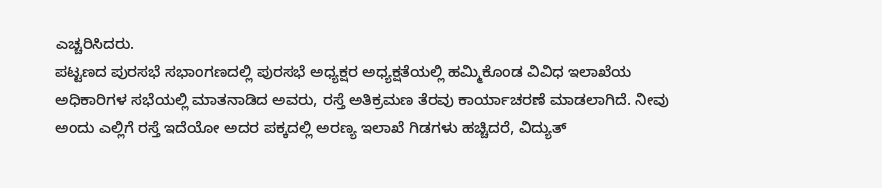ಎಚ್ಚರಿಸಿದರು.
ಪಟ್ಟಣದ ಪುರಸಭೆ ಸಭಾಂಗಣದಲ್ಲಿ ಪುರಸಭೆ ಅಧ್ಯಕ್ಷರ ಅಧ್ಯಕ್ಷತೆಯಲ್ಲಿ ಹಮ್ಮಿಕೊಂಡ ವಿವಿಧ ಇಲಾಖೆಯ ಅಧಿಕಾರಿಗಳ ಸಭೆಯಲ್ಲಿ ಮಾತನಾಡಿದ ಅವರು, ರಸ್ತೆ ಅತಿಕ್ರಮಣ ತೆರವು ಕಾರ್ಯಾಚರಣೆ ಮಾಡಲಾಗಿದೆ. ನೀವು ಅಂದು ಎಲ್ಲಿಗೆ ರಸ್ತೆ ಇದೆಯೋ ಅದರ ಪಕ್ಕದಲ್ಲಿ ಅರಣ್ಯ ಇಲಾಖೆ ಗಿಡಗಳು ಹಚ್ಚಿದರೆ, ವಿದ್ಯುತ್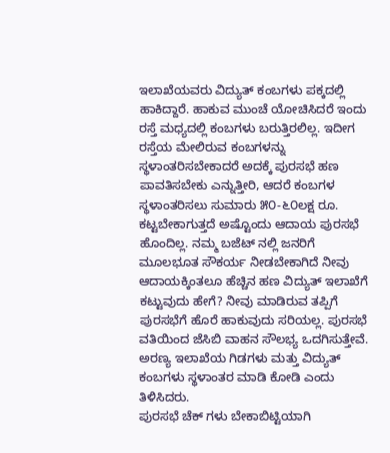ಇಲಾಖೆಯವರು ವಿದ್ಯುತ್ ಕಂಬಗಳು ಪಕ್ಕದಲ್ಲಿ ಹಾಕಿದ್ದಾರೆ. ಹಾಕುವ ಮುಂಚೆ ಯೋಚಿಸಿದರೆ ಇಂದು ರಸ್ತೆ ಮಧ್ಯದಲ್ಲಿ ಕಂಬಗಳು ಬರುತ್ತಿರಲಿಲ್ಲ. ಇದೀಗ ರಸ್ತೆಯ ಮೇಲಿರುವ ಕಂಬಗಳನ್ನು ಸ್ಥಳಾಂತರಿಸಬೇಕಾದರೆ ಅದಕ್ಕೆ ಪುರಸಭೆ ಹಣ ಪಾವತಿಸಬೇಕು ಎನ್ನುತ್ತೀರಿ, ಆದರೆ ಕಂಬಗಳ ಸ್ಥಳಾಂತರಿಸಲು ಸುಮಾರು ೫೦-೬೦ಲಕ್ಷ ರೂ. ಕಟ್ಟಬೇಕಾಗುತ್ತದೆ ಅಷ್ಟೊಂದು ಆದಾಯ ಪುರಸಭೆ ಹೊಂದಿಲ್ಲ. ನಮ್ಮ ಬಜೆಟ್ ನಲ್ಲಿ ಜನರಿಗೆ ಮೂಲಭೂತ ಸೌಕರ್ಯ ನೀಡಬೇಕಾಗಿದೆ ನೀವು ಆದಾಯಕ್ಕಿಂತಲೂ ಹೆಚ್ಚಿನ ಹಣ ವಿದ್ಯುತ್ ಇಲಾಖೆಗೆ ಕಟ್ಟುವುದು ಹೇಗೆ? ನೀವು ಮಾಡಿರುವ ತಪ್ಪಿಗೆ ಪುರಸಭೆಗೆ ಹೊರೆ ಹಾಕುವುದು ಸರಿಯಲ್ಲ. ಪುರಸಭೆ ವತಿಯಿಂದ ಜೆಸಿಬಿ ವಾಹನ ಸೌಲಭ್ಯ ಒದಗಿಸುತ್ತೇವೆ. ಅರಣ್ಯ ಇಲಾಖೆಯ ಗಿಡಗಳು ಮತ್ತು ವಿದ್ಯುತ್ ಕಂಬಗಳು ಸ್ಥಳಾಂತರ ಮಾಡಿ ಕೋಡಿ ಎಂದು ತಿಳಿಸಿದರು.
ಪುರಸಭೆ ಚೆಕ್ ಗಳು ಬೇಕಾಬಿಟ್ಟಿಯಾಗಿ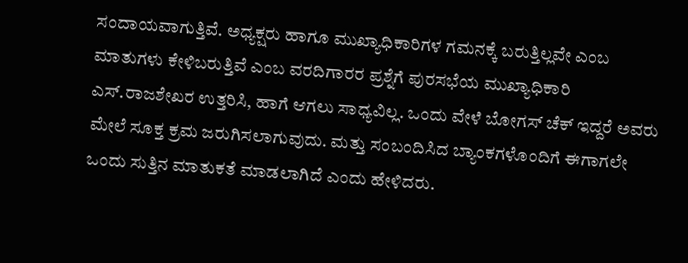ಸಂದಾಯವಾಗುತ್ತಿವೆ. ಅಧ್ಯಕ್ಷರು ಹಾಗೂ ಮುಖ್ಯಾಧಿಕಾರಿಗಳ ಗಮನಕ್ಕೆ ಬರುತ್ತಿಲ್ಲವೇ ಎಂಬ ಮಾತುಗಳು ಕೇಳಿಬರುತ್ತಿವೆ ಎಂಬ ವರದಿಗಾರರ ಪ್ರಶ್ನೆಗೆ ಪುರಸಭೆಯ ಮುಖ್ಯಾಧಿಕಾರಿ ಎಸ್.ರಾಜಶೇಖರ ಉತ್ತರಿಸಿ, ಹಾಗೆ ಆಗಲು ಸಾಧ್ಯವಿಲ್ಲ. ಒಂದು ವೇಳೆ ಬೋಗಸ್ ಚೆಕ್ ಇದ್ದರೆ ಅವರು ಮೇಲೆ ಸೂಕ್ತ ಕ್ರಮ ಜರುಗಿಸಲಾಗುವುದು. ಮತ್ತು ಸಂಬಂದಿಸಿದ ಬ್ಯಾಂಕಗಳೊಂದಿಗೆ ಈಗಾಗಲೇ ಒಂದು ಸುತ್ತಿನ ಮಾತುಕತೆ ಮಾಡಲಾಗಿದೆ ಎಂದು ಹೇಳಿದರು.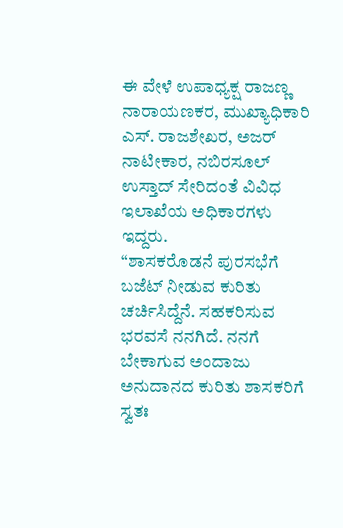ಈ ವೇಳೆ ಉಪಾಧ್ಯಕ್ಷ ರಾಜಣ್ಣ ನಾರಾಯಣಕರ, ಮುಖ್ಯಾಧಿಕಾರಿ ಎಸ್. ರಾಜಶೇಖರ, ಅಜರ್ ನಾಟೀಕಾರ, ನಬಿರಸೂಲ್ ಉಸ್ತಾದ್ ಸೇರಿದಂತೆ ವಿವಿಧ ಇಲಾಖೆಯ ಅಧಿಕಾರಗಳು ಇದ್ದರು.
“ಶಾಸಕರೊಡನೆ ಪುರಸಭೆಗೆ ಬಜೆಟ್ ನೀಡುವ ಕುರಿತು ಚರ್ಚಿಸಿದ್ದೆನೆ. ಸಹಕರಿಸುವ ಭರವಸೆ ನನಗಿದೆ. ನನಗೆ ಬೇಕಾಗುವ ಅಂದಾಜು ಅನುದಾನದ ಕುರಿತು ಶಾಸಕರಿಗೆ ಸ್ವತಃ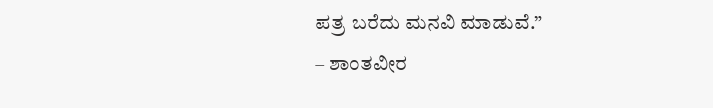ಪತ್ರ ಬರೆದು ಮನವಿ ಮಾಡುವೆ.”
– ಶಾಂತವೀರ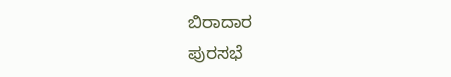ಬಿರಾದಾರ
ಪುರಸಭೆ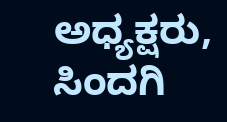ಅಧ್ಯಕ್ಷರು, ಸಿಂದಗಿ